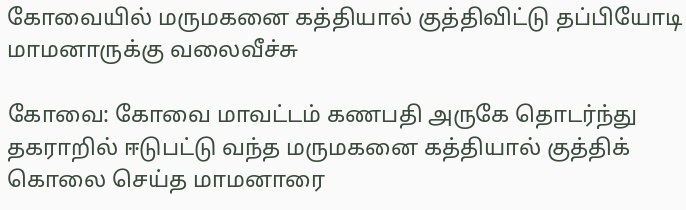கோவையில் மருமகனை கத்தியால் குத்திவிட்டு தப்பியோடி மாமனாருக்கு வலைவீச்சு

கோவை: கோவை மாவட்டம் கணபதி அருகே தொடர்ந்து தகராறில் ஈடுபட்டு வந்த மருமகனை கத்தியால் குத்திக் கொலை செய்த மாமனாரை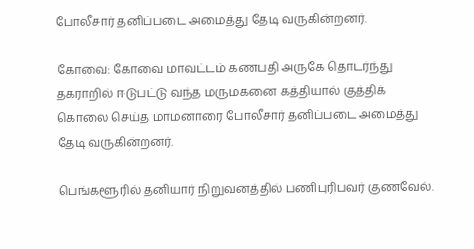போலீசார் தனிப்படை அமைத்து தேடி வருகின்றனர்.

கோவை: கோவை மாவட்டம் கணபதி அருகே தொடர்ந்து தகராறில் ஈடுபட்டு வந்த மருமகனை கத்தியால் குத்திக் கொலை செய்த மாமனாரை போலீசார் தனிப்படை அமைத்து தேடி வருகின்றனர்.

பெங்களூரில் தனியார் நிறுவனத்தில் பணிபுரிபவர் குணவேல்.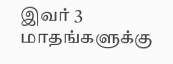இவர் 3 மாதங்களுக்கு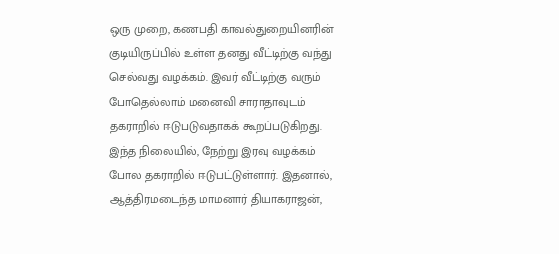ஒரு முறை, கணபதி காவல்துறையினரின் குடியிருப்பில் உள்ள தனது வீட்டிற்கு வந்து செல்வது வழக்கம். இவர் வீட்டிற்கு வரும் போதெல்லாம் மனைவி சாராதாவுடம் தகராறில் ஈடுபடுவதாகக் கூறப்படுகிறது. இந்த நிலையில், நேற்று இரவு வழக்கம் போல தகராறில் ஈடுபட்டுள்ளார். இதனால், ஆத்திரமடைந்த மாமனார் தியாகராஜன்,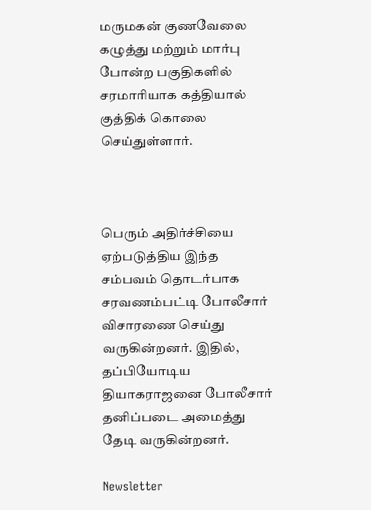மருமகன் குணவேலை கழுத்து மற்றும் மார்பு போன்ற பகுதிகளில் சரமாரியாக கத்தியால் குத்திக் கொலை செய்துள்ளார்.



பெரும் அதிர்ச்சியை ஏற்படுத்திய இந்த சம்பவம் தொடர்பாக சரவணம்பட்டி போலீசார் விசாரணை செய்து வருகின்றனர். இதில், தப்பியோடிய  தியாகராஜனை போலீசார் தனிப்படை அமைத்து தேடி வருகின்றனர்.

Newsletter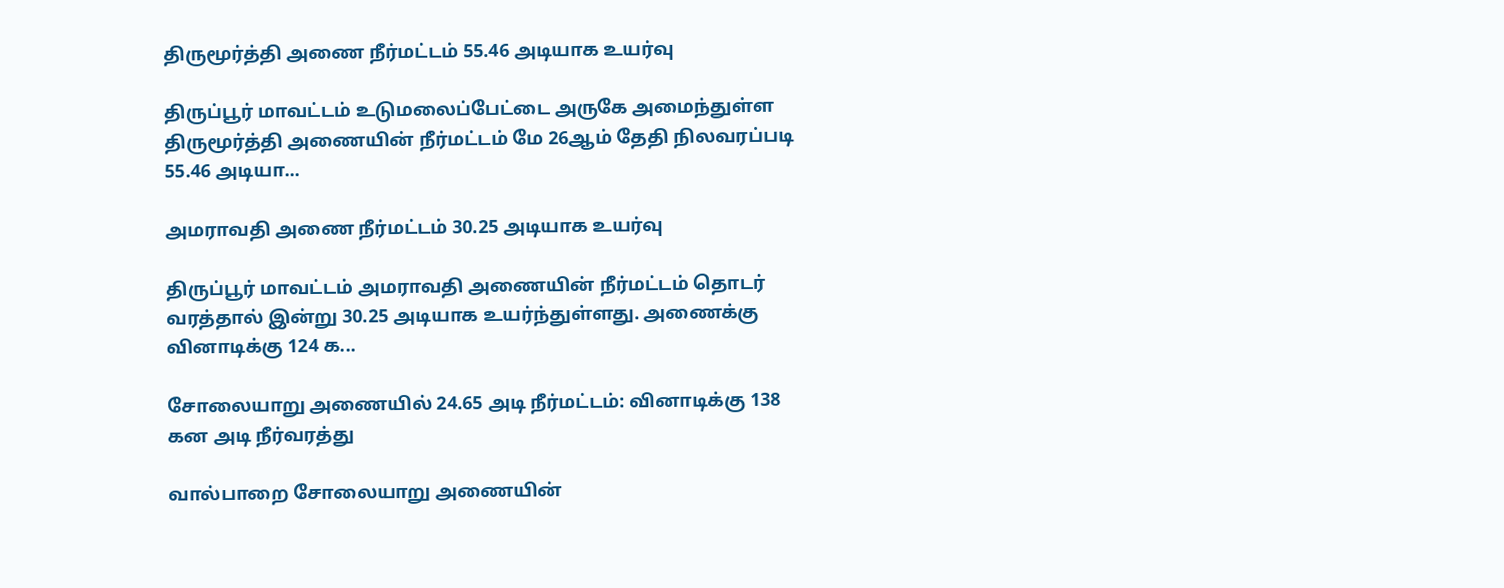திருமூர்த்தி அணை நீர்மட்டம் 55.46 அடியாக உயர்வு

திருப்பூர் மாவட்டம் உடுமலைப்பேட்டை அருகே அமைந்துள்ள திருமூர்த்தி அணையின் நீர்மட்டம் மே 26ஆம் தேதி நிலவரப்படி 55.46 அடியா...

அமராவதி அணை நீர்மட்டம் 30.25 அடியாக உயர்வு

திருப்பூர் மாவட்டம் அமராவதி அணையின் நீர்மட்டம் தொடர் வரத்தால் இன்று 30.25 அடியாக உயர்ந்துள்ளது. அணைக்கு வினாடிக்கு 124 க...

சோலையாறு அணையில் 24.65 அடி நீர்மட்டம்: வினாடிக்கு 138 கன அடி நீர்வரத்து

வால்பாறை சோலையாறு அணையின்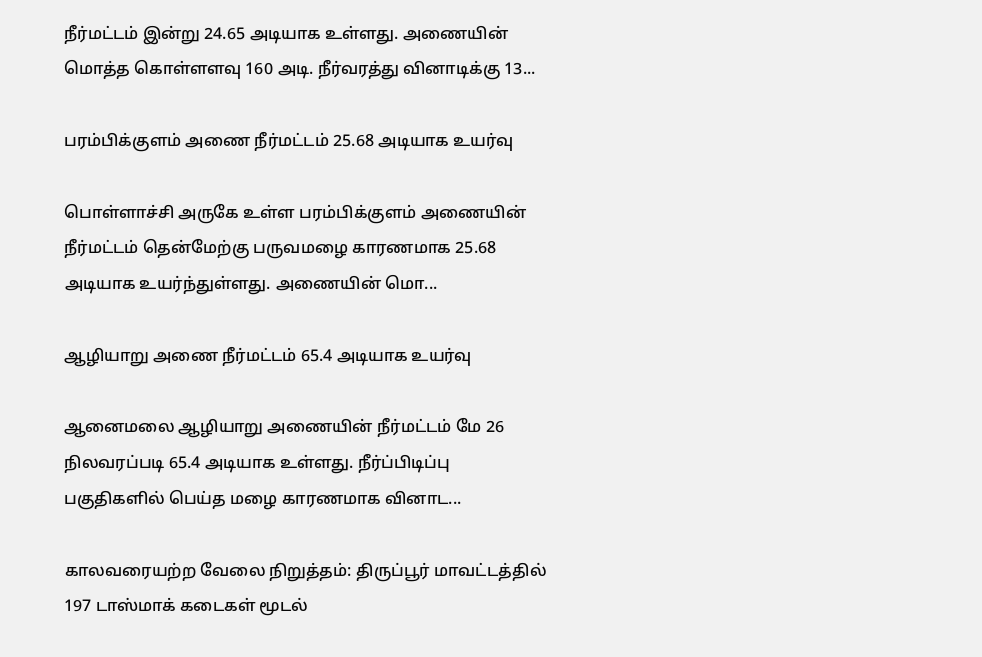நீர்மட்டம் இன்று 24.65 அடியாக உள்ளது. அணையின் மொத்த கொள்ளளவு 160 அடி. நீர்வரத்து வினாடிக்கு 13...

பரம்பிக்குளம் அணை நீர்மட்டம் 25.68 அடியாக உயர்வு

பொள்ளாச்சி அருகே உள்ள பரம்பிக்குளம் அணையின் நீர்மட்டம் தென்மேற்கு பருவமழை காரணமாக 25.68 அடியாக உயர்ந்துள்ளது. அணையின் மொ...

ஆழியாறு அணை நீர்மட்டம் 65.4 அடியாக உயர்வு

ஆனைமலை ஆழியாறு அணையின் நீர்மட்டம் மே 26 நிலவரப்படி 65.4 அடியாக உள்ளது. நீர்ப்பிடிப்பு பகுதிகளில் பெய்த மழை காரணமாக வினாட...

காலவரையற்ற வேலை நிறுத்தம்: திருப்பூர் மாவட்டத்தில் 197 டாஸ்மாக் கடைகள் மூடல்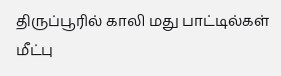திருப்பூரில் காலி மது பாட்டில்கள் மீட்பு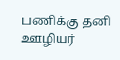பணிக்கு தனி ஊழியர்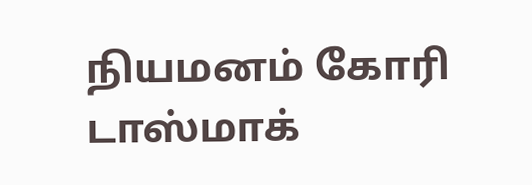நியமனம் கோரி டாஸ்மாக்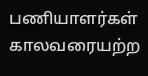பணியாளர்கள் காலவரையற்ற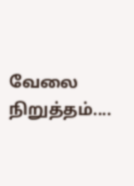வேலை நிறுத்தம்....